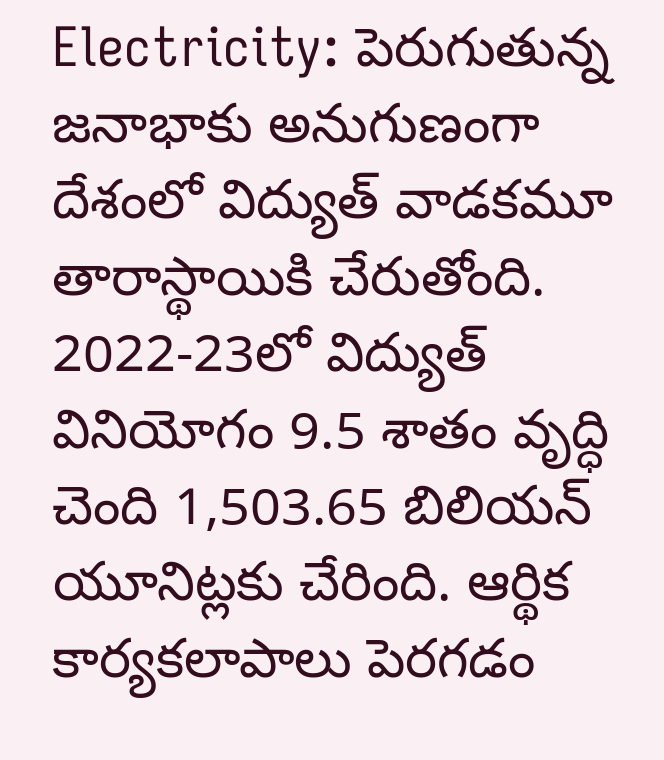Electricity: పెరుగుతున్న జనాభాకు అనుగుణంగా దేశంలో విద్యుత్ వాడకమూ తారాస్థాయికి చేరుతోంది. 2022-23లో విద్యుత్ వినియోగం 9.5 శాతం వృద్ధి చెంది 1,503.65 బిలియన్ యూనిట్లకు చేరింది. ఆర్థిక కార్యకలాపాలు పెరగడం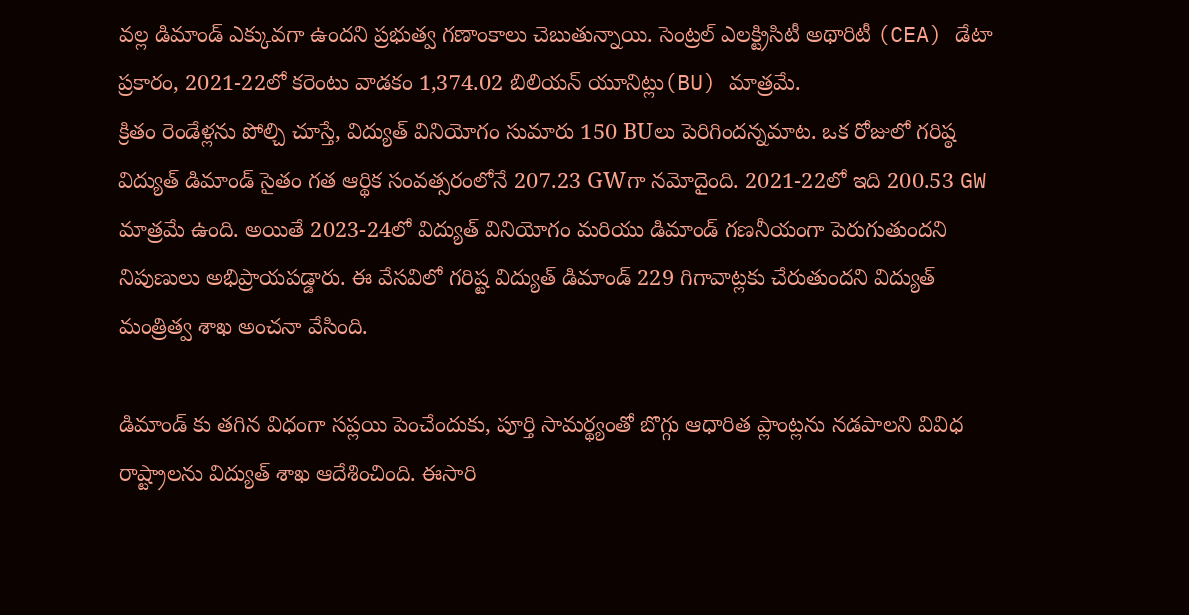వల్ల డిమాండ్ ఎక్కువగా ఉందని ప్రభుత్వ గణాంకాలు చెబుతున్నాయి. సెంట్రల్ ఎలక్ట్రిసిటీ అథారిటీ (CEA) డేటా ప్రకారం, 2021-22లో కరెంటు వాడకం 1,374.02 బిలియన్ యూనిట్లు(BU) మాత్రమే.
క్రితం రెండేళ్లను పోల్చి చూస్తే, విద్యుత్ వినియోగం సుమారు 150 BUలు పెరిగిందన్నమాట. ఒక రోజులో గరిష్ఠ విద్యుత్ డిమాండ్ సైతం గత ఆర్థిక సంవత్సరంలోనే 207.23 GWగా నమోదైంది. 2021-22లో ఇది 200.53 GW మాత్రమే ఉంది. అయితే 2023-24లో విద్యుత్ వినియోగం మరియు డిమాండ్ గణనీయంగా పెరుగుతుందని నిపుణులు అభిప్రాయపడ్డారు. ఈ వేసవిలో గరిష్ట విద్యుత్ డిమాండ్ 229 గిగావాట్లకు చేరుతుందని విద్యుత్ మంత్రిత్వ శాఖ అంచనా వేసింది.

డిమాండ్ కు తగిన విధంగా సప్లయి పెంచేందుకు, పూర్తి సామర్థ్యంతో బొగ్గు ఆధారిత ప్లాంట్లను నడపాలని వివిధ రాష్ట్రాలను విద్యుత్ శాఖ ఆదేశించింది. ఈసారి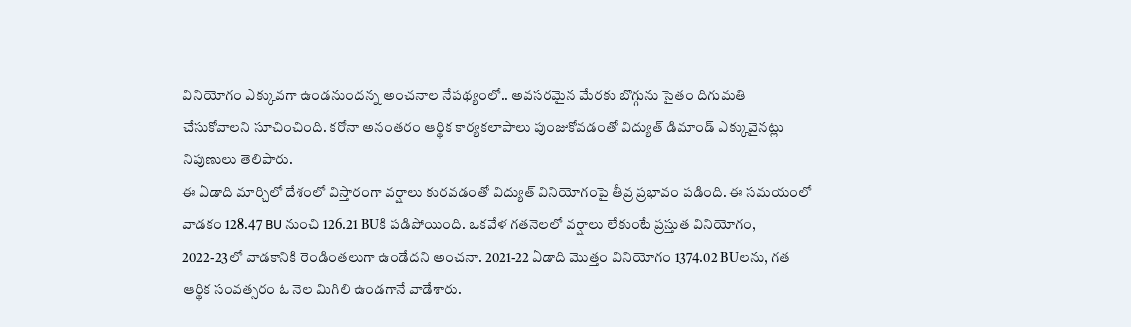వినియోగం ఎక్కువగా ఉండనుందన్న అంచనాల నేపథ్యంలో.. అవసరమైన మేరకు బొగ్గును సైతం దిగుమతి చేసుకోవాలని సూచించింది. కరోనా అనంతరం ఆర్థిక కార్యకలాపాలు పుంజుకోవడంతో విద్యుత్ డిమాండ్ ఎక్కువైనట్లు నిపుణులు తెలిపారు.
ఈ ఏడాది మార్చిలో దేశంలో విస్తారంగా వర్షాలు కురవడంతో విద్యుత్ వినియోగంపై తీవ్ర ప్రభావం పడింది. ఈ సమయంలో వాడకం 128.47 BU నుంచి 126.21 BUకి పడిపోయింది. ఒకవేళ గతనెలలో వర్షాలు లేకుంటే ప్రస్తుత వినియోగం, 2022-23లో వాడకానికి రెండింతలుగా ఉండేదని అంచనా. 2021-22 ఏడాది మొత్తం వినియోగం 1374.02 BUలను, గత ఆర్థిక సంవత్సరం ఓ నెల మిగిలి ఉండగానే వాడేశారు.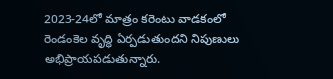2023-24లో మాత్రం కరెంటు వాడకంలో రెండంకెల వృద్ధి ఏర్పడుతుందని నిపుణులు అభిప్రాయపడుతున్నారు.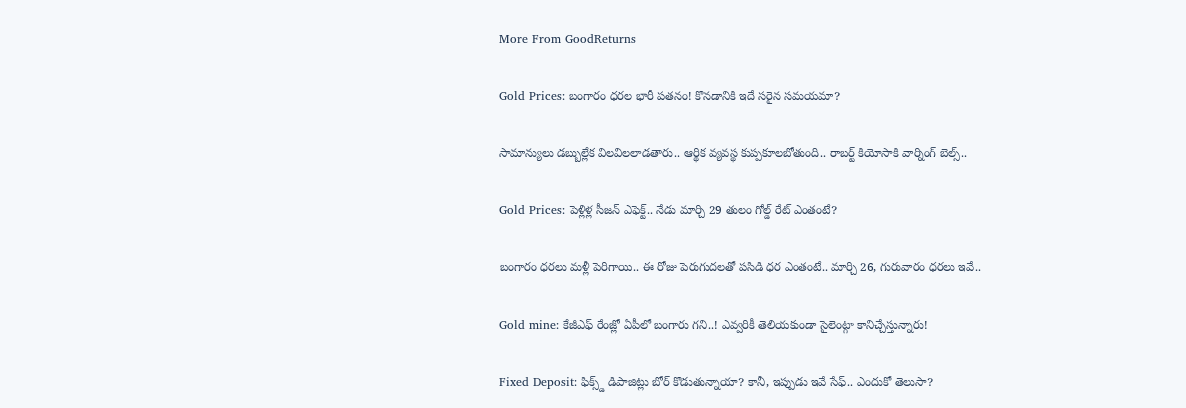More From GoodReturns

Gold Prices: బంగారం ధరల భారీ పతనం! కొనడానికి ఇదే సరైన సమయమా?

సామాన్యులు డబ్బుల్లేక విలవిలలాడతారు.. ఆర్థిక వ్యవస్థ కుప్పకూలబోతుంది.. రాబర్ట్ కియోసాకి వార్నింగ్ బెల్స్..

Gold Prices: పెళ్లిళ్ల సీజన్ ఎఫెక్ట్.. నేడు మార్చి 29 తులం గోల్డ్ రేట్ ఎంతంటే?

బంగారం ధరలు మళ్లీ పెరిగాయి.. ఈ రోజు పెరుగుదలతో పసిడి ధర ఎంతంటే.. మార్చి 26, గురువారం ధరలు ఇవే..

Gold mine: కేజీఎఫ్ రేంజ్లో ఏపీలో బంగారు గని..! ఎవ్వరికీ తెలియకుండా సైలెంట్గా కానిచ్చేస్తున్నారు!

Fixed Deposit: ఫిక్స్డ్ డిపాజిట్లు బోర్ కొడుతున్నాయా? కానీ, ఇప్పుడు ఇవే సేఫ్.. ఎందుకో తెలుసా?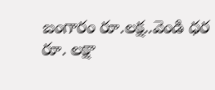బంగారం రూ.లక్ష..వెండి ధర రూ. లక్షా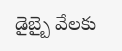డైబ్బై వేలకు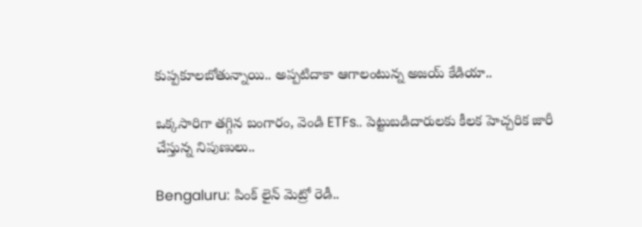కుప్పకూలబోతున్నాయి.. అప్పటిదాకా ఆగాలంటున్న అజయ్ కేడియా..

ఒక్కసారిగా తగ్గిన బంగారం, వెండి ETFs.. పెట్టుబడిదారులకు కీలక హెచ్చరిక జారీ చేస్తున్న నిపుణులు..

Bengaluru: పింక్ లైన్ మెట్రో రెడీ..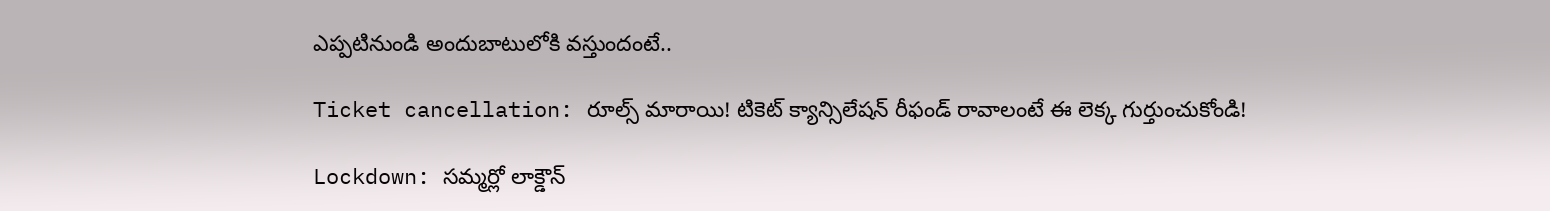ఎప్పటినుండి అందుబాటులోకి వస్తుందంటే..

Ticket cancellation: రూల్స్ మారాయి! టికెట్ క్యాన్సిలేషన్ రీఫండ్ రావాలంటే ఈ లెక్క గుర్తుంచుకోండి!

Lockdown: సమ్మర్లో లాక్డౌన్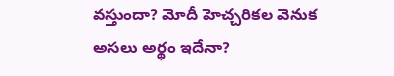వస్తుందా? మోదీ హెచ్చరికల వెనుక అసలు అర్థం ఇదేనా?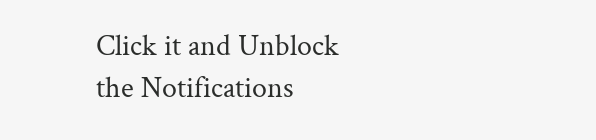Click it and Unblock the Notifications